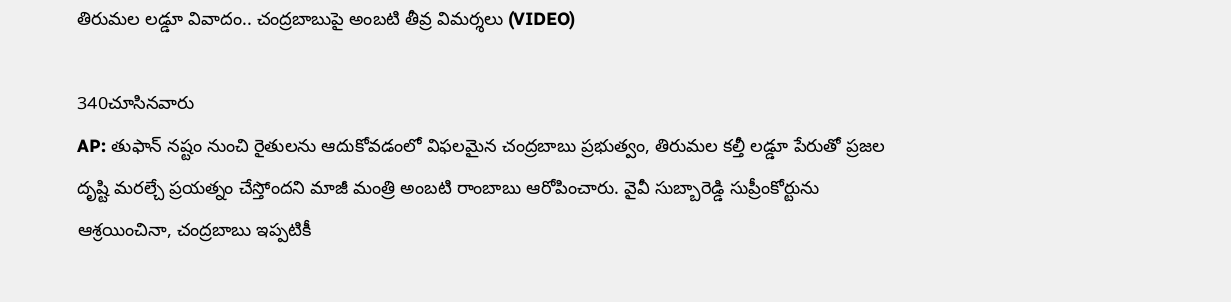తిరుమల లడ్డూ వివాదం.. చంద్రబాబుపై అంబటి తీవ్ర విమర్శలు (VIDEO)

340చూసినవారు
AP: తుఫాన్‌ నష్టం నుంచి రైతులను ఆదుకోవడంలో విఫలమైన చంద్రబాబు ప్రభుత్వం, తిరుమల కల్తీ లడ్డూ పేరుతో ప్రజల దృష్టి మరల్చే ప్రయత్నం చేస్తోందని మాజీ మంత్రి అంబటి రాంబాబు ఆరోపించారు. వైవీ సుబ్బారెడ్డి సుప్రీంకోర్టును ఆశ్రయించినా, చంద్రబాబు ఇప్పటికీ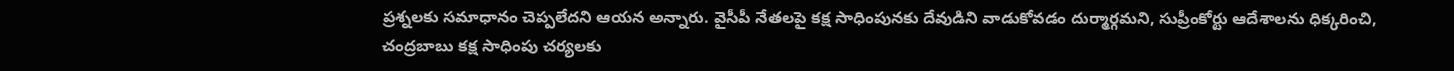ప్రశ్నలకు సమాధానం చెప్పలేదని ఆయన అన్నారు. వైసీపీ నేతలపై కక్ష సాధింపునకు దేవుడిని వాడుకోవడం దుర్మార్గమని, సుప్రీంకోర్టు ఆదేశాలను ధిక్కరించి, చంద్రబాబు కక్ష సాధింపు చర్యలకు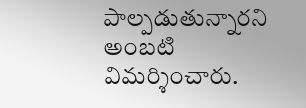పాల్పడుతున్నారని అంబటి విమర్శించారు.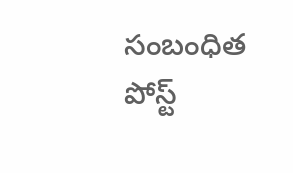సంబంధిత పోస్ట్